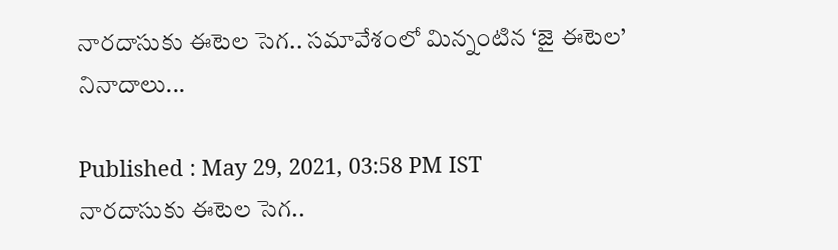నారదాసుకు ఈటెల సెగ.. సమావేశంలో మిన్నంటిన ‘జై ఈటెల’ నినాదాలు...

Published : May 29, 2021, 03:58 PM IST
నారదాసుకు ఈటెల సెగ..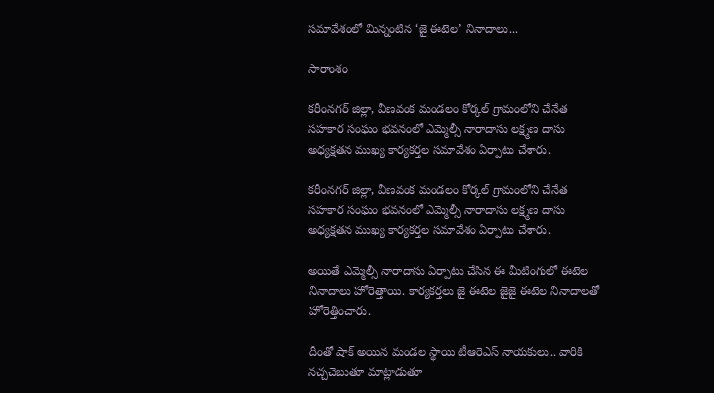సమావేశంలో మిన్నంటిన ‘జై ఈటెల’ నినాదాలు...

సారాంశం

కరీంనగర్ జిల్లా, వీణవంక మండలం కోర్కల్ గ్రామంలోని చేనేత సహకార సంఘం భవనంలో ఎమ్మెల్సీ నారాదాసు లక్ష్మణ దాసు అధ్యక్షతన ముఖ్య కార్యకర్తల సమావేశం ఏర్పాటు చేశారు.

కరీంనగర్ జిల్లా, వీణవంక మండలం కోర్కల్ గ్రామంలోని చేనేత సహకార సంఘం భవనంలో ఎమ్మెల్సీ నారాదాసు లక్ష్మణ దాసు అధ్యక్షతన ముఖ్య కార్యకర్తల సమావేశం ఏర్పాటు చేశారు.

అయితే ఎమ్మెల్సీ నారాదాసు ఏర్పాటు చేసిన ఈ మీటింగులో ఈటెల నినాదాలు హోరెత్తాయి. కార్యకర్తలు జై ఈటెల జైజై ఈటెల నినాదాలతో హోరెత్తించారు.

దీంతో షాక్ అయిన మండల స్థాయి టీఆరెఎస్ నాయకులు.. వారికి నచ్చచెబుతూ మాట్లాడుతూ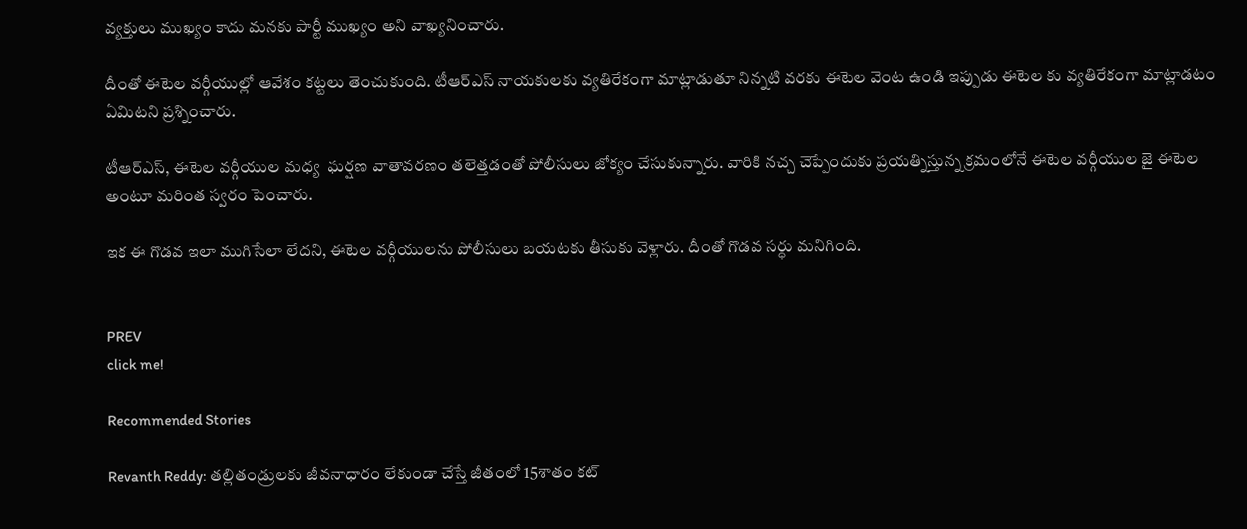వ్యక్తులు ముఖ్యం కాదు మనకు పార్టీ ముఖ్యం అని వాఖ్యనించారు.

దీంతో ఈటెల వర్గీయుల్లో ఆవేశం కట్టలు తెంచుకుంది. టీఆర్ఎస్ నాయకులకు వ్యతిరేకంగా మాట్లాడుతూ నిన్నటి వరకు ఈటెల వెంట ఉండి ఇప్పుడు ఈటెల కు వ్యతిరేకంగా మాట్లాడటం ఏమిటని ప్రశ్నించారు.

టీఆర్ఎస్, ఈటెల వర్గీయుల మధ్య  ఘర్షణ వాతావరణం తలెత్తడంతో పోలీసులు జోక్యం చేసుకున్నారు. వారికి నచ్చ చెప్పేందుకు ప్రయత్నిస్తున్న క్రమంలోనే ఈటెల వర్గీయుల జై ఈటెల అంటూ మరింత స్వరం పెంచారు.

ఇక ఈ గొడవ ఇలా ముగిసేలా లేదని, ఈటెల వర్గీయులను పోలీసులు బయటకు తీసుకు వెళ్లారు. దీంతో గొడవ సర్ధు మనిగింది.


PREV
click me!

Recommended Stories

Revanth Reddy: తల్లితండ్రులకు జీవనాధారం లేకుండా చేస్తే జీతంలో 15శాతం కట్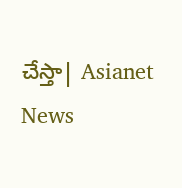చేస్తా| Asianet News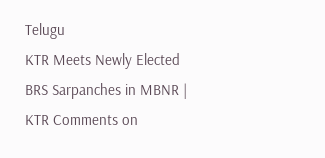Telugu
KTR Meets Newly Elected BRS Sarpanches in MBNR | KTR Comments on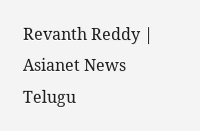Revanth Reddy | Asianet News Telugu